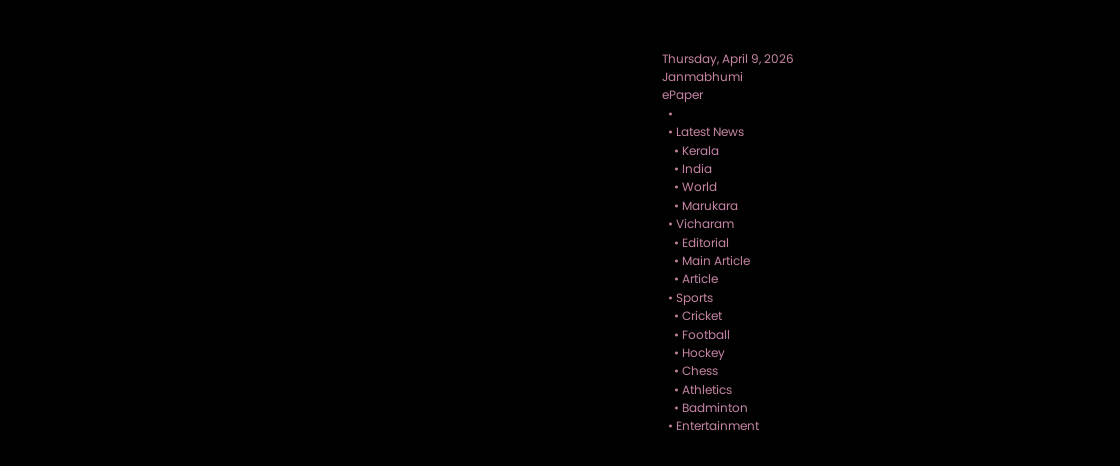Thursday, April 9, 2026
Janmabhumi
ePaper
  •
  • Latest News
    • Kerala
    • India
    • World
    • Marukara
  • Vicharam
    • Editorial
    • Main Article
    • Article
  • Sports
    • Cricket
    • Football
    • Hockey
    • Chess
    • Athletics
    • Badminton
  • Entertainment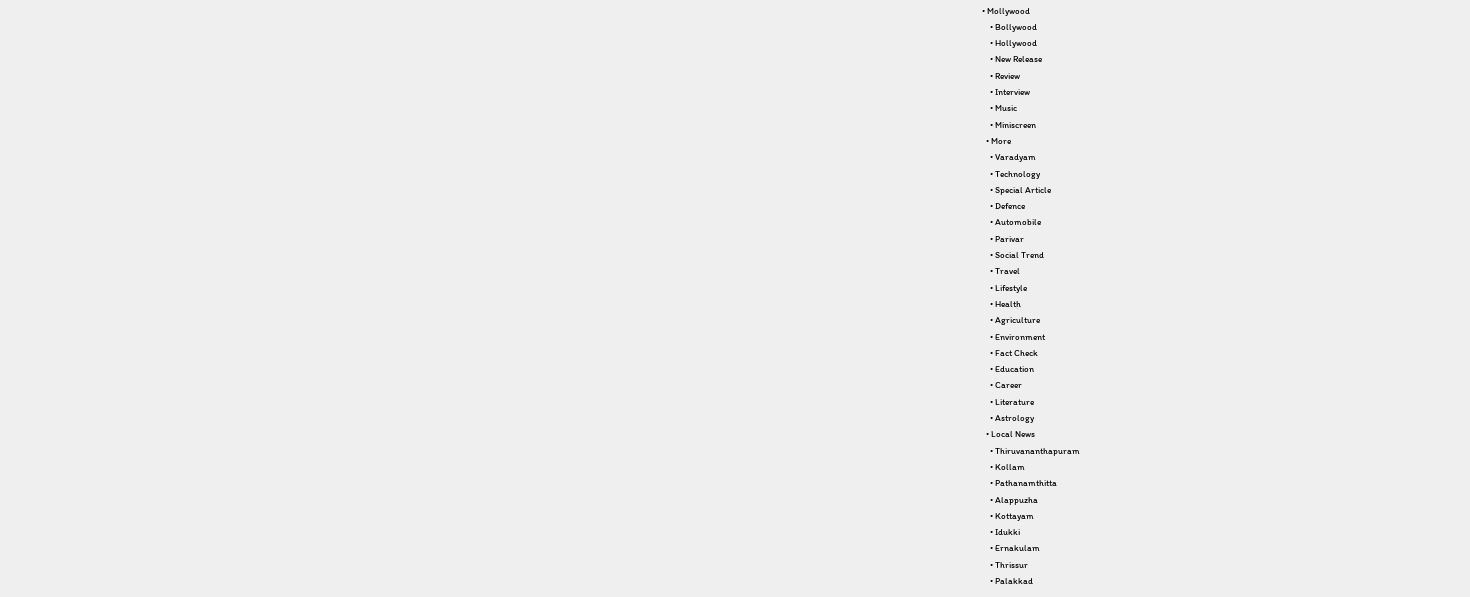• Mollywood
    • Bollywood
    • Hollywood
    • New Release
    • Review
    • Interview
    • Music
    • Miniscreen
  • More
    • Varadyam
    • Technology
    • Special Article
    • Defence
    • Automobile
    • Parivar
    • Social Trend
    • Travel
    • Lifestyle
    • Health
    • Agriculture
    • Environment
    • Fact Check
    • Education
    • Career
    • Literature
    • Astrology
  • Local News
    • Thiruvananthapuram
    • Kollam
    • Pathanamthitta
    • Alappuzha
    • Kottayam
    • Idukki
    • Ernakulam
    • Thrissur
    • Palakkad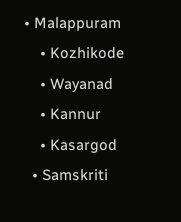• Malappuram
    • Kozhikode
    • Wayanad
    • Kannur
    • Kasargod
  • Samskriti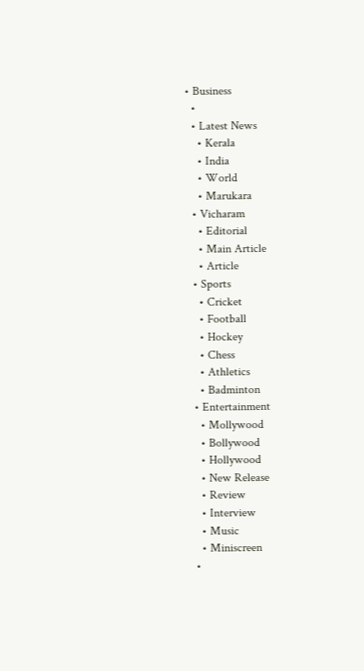• Business
  •
  • Latest News
    • Kerala
    • India
    • World
    • Marukara
  • Vicharam
    • Editorial
    • Main Article
    • Article
  • Sports
    • Cricket
    • Football
    • Hockey
    • Chess
    • Athletics
    • Badminton
  • Entertainment
    • Mollywood
    • Bollywood
    • Hollywood
    • New Release
    • Review
    • Interview
    • Music
    • Miniscreen
  •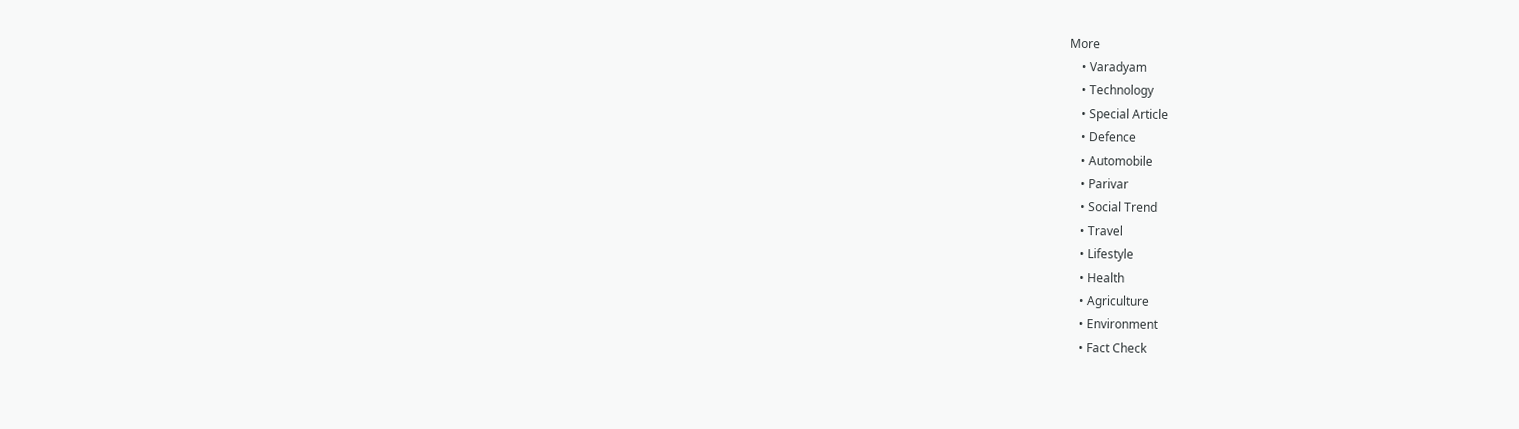More
    • Varadyam
    • Technology
    • Special Article
    • Defence
    • Automobile
    • Parivar
    • Social Trend
    • Travel
    • Lifestyle
    • Health
    • Agriculture
    • Environment
    • Fact Check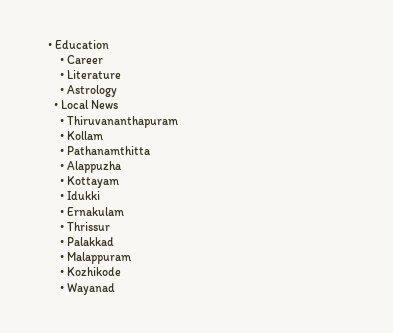• Education
    • Career
    • Literature
    • Astrology
  • Local News
    • Thiruvananthapuram
    • Kollam
    • Pathanamthitta
    • Alappuzha
    • Kottayam
    • Idukki
    • Ernakulam
    • Thrissur
    • Palakkad
    • Malappuram
    • Kozhikode
    • Wayanad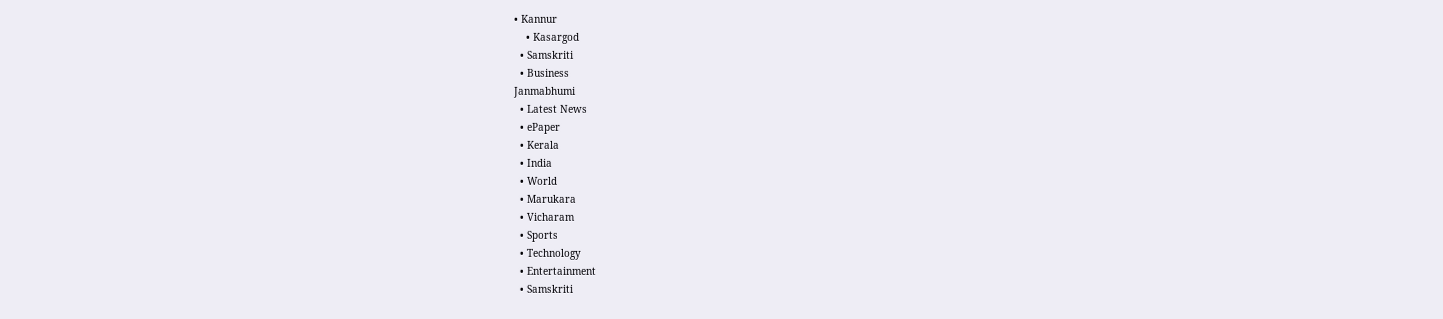• Kannur
    • Kasargod
  • Samskriti
  • Business
Janmabhumi
  • Latest News
  • ePaper
  • Kerala
  • India
  • World
  • Marukara
  • Vicharam
  • Sports
  • Technology
  • Entertainment
  • Samskriti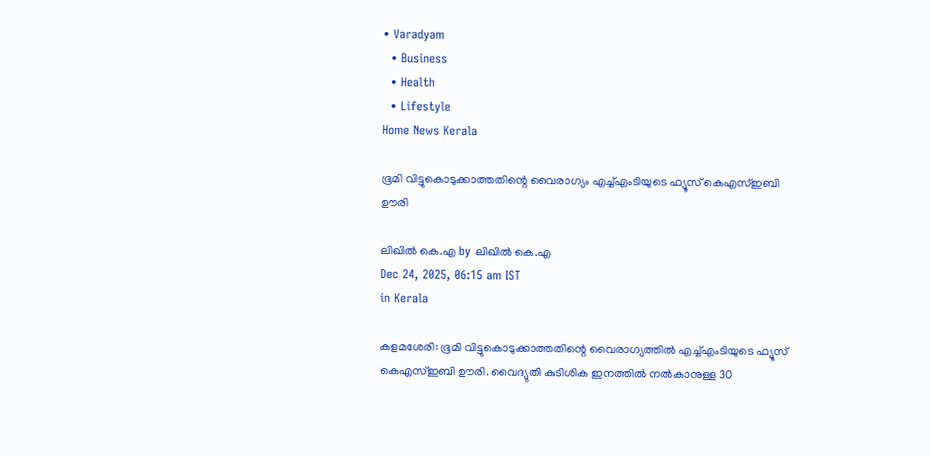• Varadyam
  • Business
  • Health
  • Lifestyle
Home News Kerala

ഭൂമി വിട്ടുകൊടുക്കാത്തതിന്റെ വൈരാഗ്യം എച്ച്എംടിയുടെ ഫ്യൂസ് കെഎസ്ഇബി ഊരി

ലിഖില്‍ കെ.എ by ലിഖില്‍ കെ.എ
Dec 24, 2025, 06:15 am IST
in Kerala

കളമശേരി: ഭൂമി വിട്ടുകൊടുക്കാത്തതിന്റെ വൈരാഗ്യത്തില്‍ എച്ച്എംടിയുടെ ഫ്യൂസ് കെഎസ്ഇബി ഊരി. വൈദ്യുതി കുടിശിക ഇനത്തില്‍ നല്‍കാനുള്ള 30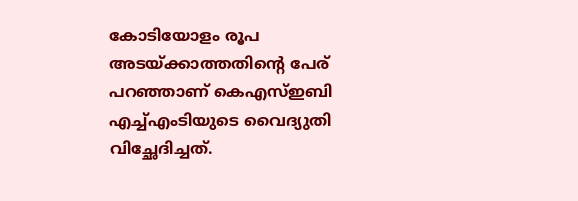കോടിയോളം രൂപ അടയ്‌ക്കാത്തതിന്റെ പേര് പറഞ്ഞാണ് കെഎസ്ഇബി എച്ച്എംടിയുടെ വൈദ്യുതി വിച്ഛേദിച്ചത്.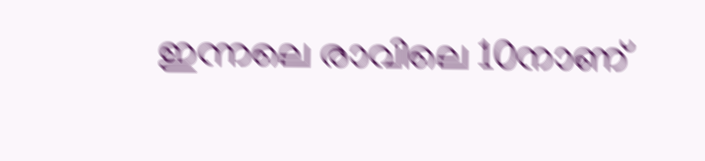ഇന്നലെ രാവിലെ 10നാണ്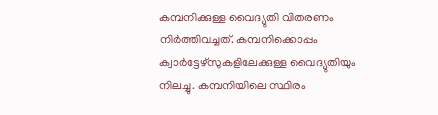കമ്പനിക്കുള്ള വൈദ്യുതി വിതരണം നിര്‍ത്തിവച്ചത്. കമ്പനിക്കൊപ്പം ക്വാര്‍ട്ടേഴ്‌സുകളിലേക്കുള്ള വൈദ്യുതിയും നിലച്ചു. കമ്പനിയിലെ സ്ഥിരം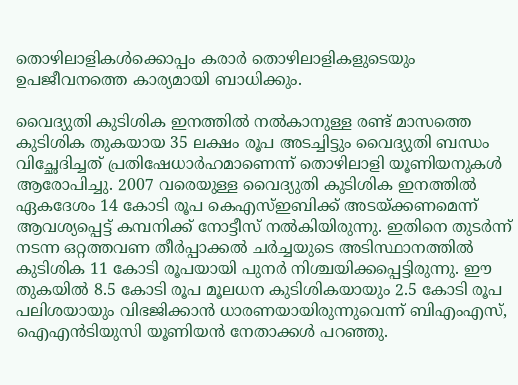തൊഴിലാളികള്‍ക്കൊപ്പം കരാര്‍ തൊഴിലാളികളുടെയും ഉപജീവനത്തെ കാര്യമായി ബാധിക്കും.

വൈദ്യുതി കുടിശിക ഇനത്തില്‍ നല്‍കാനുള്ള രണ്ട് മാസത്തെ കുടിശിക തുകയായ 35 ലക്ഷം രൂപ അടച്ചിട്ടും വൈദ്യുതി ബന്ധം വിച്ഛേദിച്ചത് പ്രതിഷേധാര്‍ഹമാണെന്ന് തൊഴിലാളി യൂണിയനുകള്‍ ആരോപിച്ചു. 2007 വരെയുള്ള വൈദ്യുതി കുടിശിക ഇനത്തില്‍ ഏകദേശം 14 കോടി രൂപ കെഎസ്ഇബിക്ക് അടയ്‌ക്കണമെന്ന് ആവശ്യപ്പെട്ട് കമ്പനിക്ക് നോട്ടീസ് നല്‍കിയിരുന്നു. ഇതിനെ തുടര്‍ന്ന് നടന്ന ഒറ്റത്തവണ തീര്‍പ്പാക്കല്‍ ചര്‍ച്ചയുടെ അടിസ്ഥാനത്തില്‍ കുടിശിക 11 കോടി രൂപയായി പുനര്‍ നിശ്ചയിക്കപ്പെട്ടിരുന്നു. ഈ തുകയില്‍ 8.5 കോടി രൂപ മൂലധന കുടിശികയായും 2.5 കോടി രൂപ പലിശയായും വിഭജിക്കാന്‍ ധാരണയായിരുന്നുവെന്ന് ബിഎംഎസ്, ഐഎന്‍ടിയുസി യൂണിയന്‍ നേതാക്കള്‍ പറഞ്ഞു.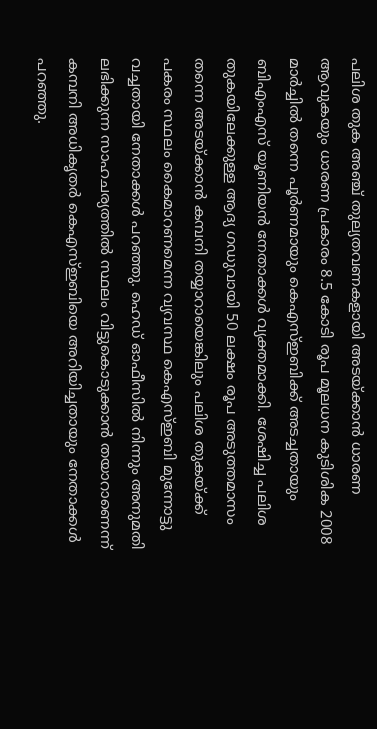പലിശ തുക അഞ്ച് തുല്യതവണകളായി അടയ്‌ക്കാന്‍ ധാരണ ആവുകയും ധാരണ പ്രകാരം 8.5 കോടി രൂപ മൂലധന കുടിശിക 2008 മാര്‍ച്ചില്‍ തന്നെ പൂര്‍ണമായും കെഎസ്ഇബിക്ക് അടച്ചതായും ബിഎംഎസ് യൂണിയന്‍ നേതാക്കള്‍ വ്യക്തമാക്കി. ശേഷിച്ച പലിശ തുകയിലേക്കുള്ള ആദ്യ ഗഡുവായി 50 ലക്ഷം രൂപ അടുത്തമാസം തന്നെ അടയ്‌ക്കാന്‍ കമ്പനി തയ്യാറായെങ്കിലും പലിശ തുകയ്‌ക്ക് പകരം സ്ഥലം കൈമാറണമെന്ന വ്യവസ്ഥ കെഎസ്ഇബി മുന്നോട്ടു വച്ചതായി നേതാക്കള്‍ പറഞ്ഞു. ഹെഡ് ഓഫീസില്‍ നിന്നും അനുമതി ലഭിക്കുന്ന സാഹചര്യത്തില്‍ സ്ഥലം വിട്ടുകൊടുക്കാന്‍ തയാറാണെന്ന് കമ്പനി അധികൃതര്‍ കെഎസ്ഇബിയെ അറിയിച്ചതായും നേതാക്കള്‍ പറഞ്ഞു.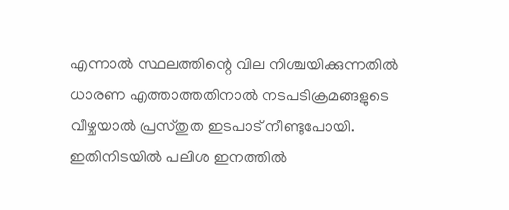എന്നാല്‍ സ്ഥലത്തിന്റെ വില നിശ്ചയിക്കുന്നതില്‍ ധാരണ എത്താത്തതിനാല്‍ നടപടിക്രമങ്ങളുടെ വീഴ്ചയാല്‍ പ്രസ്തുത ഇടപാട് നീണ്ടുപോയി. ഇതിനിടയില്‍ പലിശ ഇനത്തില്‍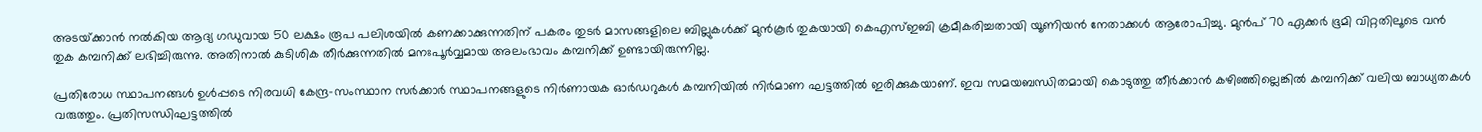അടയ്‌ക്കാന്‍ നല്‍കിയ ആദ്യ ഗഡുവായ 50 ലക്ഷം രൂപ പലിശയില്‍ കണക്കാക്കുന്നതിന് പകരം തുടര്‍ മാസങ്ങളിലെ ബില്ലുകള്‍ക്ക് മുന്‍കൂര്‍ തുകയായി കെഎസ്ഇബി ക്രമീകരിച്ചതായി യൂണിയന്‍ നേതാക്കള്‍ ആരോപിച്ചു. മുന്‍പ് 70 ഏക്കര്‍ ഭൂമി വിറ്റതിലൂടെ വന്‍ തുക കമ്പനിക്ക് ലഭിച്ചിരുന്നു. അതിനാല്‍ കുടിശിക തീര്‍ക്കുന്നതില്‍ മനഃപൂര്‍വ്വമായ അലംഭാവം കമ്പനിക്ക് ഉണ്ടായിരുന്നില്ല.

പ്രതിരോധ സ്ഥാപനങ്ങള്‍ ഉള്‍പ്പടെ നിരവധി കേന്ദ്ര-സംസ്ഥാന സര്‍ക്കാര്‍ സ്ഥാപനങ്ങളുടെ നിര്‍ണായക ഓര്‍ഡറുകള്‍ കമ്പനിയില്‍ നിര്‍മാണ ഘട്ടത്തില്‍ ഇരിക്കുകയാണ്. ഇവ സമയബന്ധിതമായി കൊടുത്തു തീര്‍ക്കാന്‍ കഴിഞ്ഞില്ലെങ്കില്‍ കമ്പനിക്ക് വലിയ ബാധ്യതകള്‍ വരുത്തും. പ്രതിസന്ധിഘട്ടത്തില്‍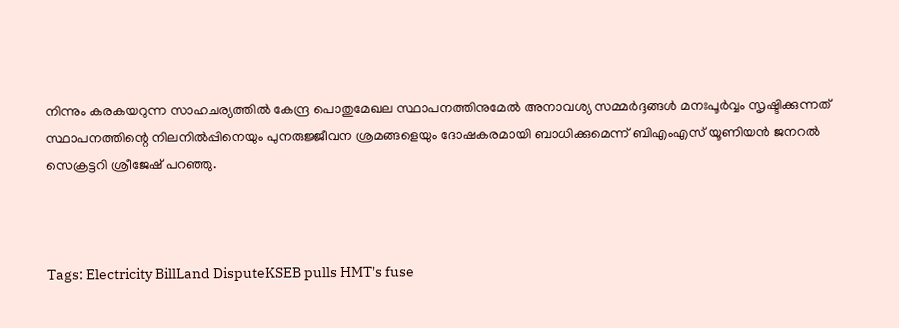നിന്നും കരകയറുന്ന സാഹചര്യത്തില്‍ കേന്ദ്ര പൊതുമേഖല സ്ഥാപനത്തിനുമേല്‍ അനാവശ്യ സമ്മര്‍ദ്ദങ്ങള്‍ മനഃപൂര്‍വ്വം സൃഷ്ടിക്കുന്നത് സ്ഥാപനത്തിന്റെ നിലനില്‍പ്പിനെയും പുനരുജ്ജീവന ശ്രമങ്ങളെയും ദോഷകരമായി ബാധിക്കുമെന്ന് ബിഎംഎസ് യൂണിയന്‍ ജനറല്‍ സെക്രട്ടറി ശ്രീജേഷ് പറഞ്ഞു.



Tags: Electricity BillLand DisputeKSEB pulls HMT's fuse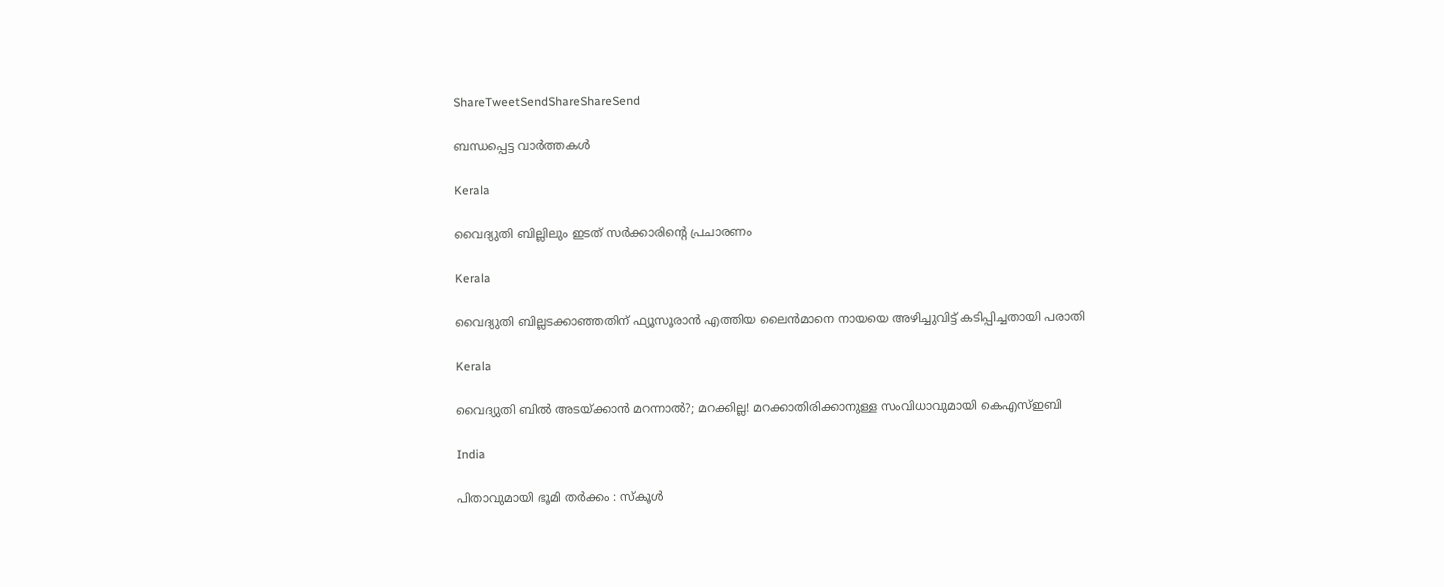ShareTweetSendShareShareSend

ബന്ധപ്പെട്ട വാര്‍ത്തകള്‍

Kerala

വൈദ്യുതി ബില്ലിലും ഇടത് സര്‍ക്കാരിന്റെ പ്രചാരണം

Kerala

വൈദ്യുതി ബില്ലടക്കാഞ്ഞതിന് ഫ്യൂസൂരാന്‍ എത്തിയ ലൈന്‍മാനെ നായയെ അഴിച്ചുവിട്ട് കടിപ്പിച്ചതായി പരാതി

Kerala

വൈദ്യുതി ബില്‍ അടയ്‌ക്കാന്‍ മറന്നാല്‍?; മറക്കില്ല! മറക്കാതിരിക്കാനുള്ള സംവിധാവുമായി കെഎസ്ഇബി

India

പിതാവുമായി ഭൂമി തർക്കം : സ്‌കൂൾ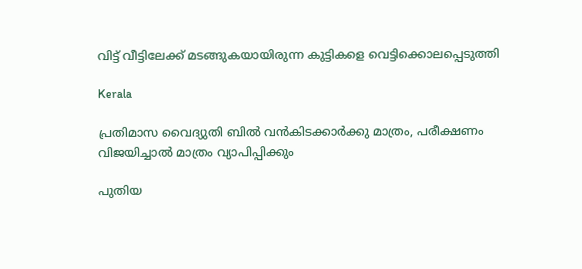വിട്ട് വീട്ടിലേക്ക് മടങ്ങുകയായിരുന്ന കുട്ടികളെ വെട്ടിക്കൊലപ്പെടുത്തി

Kerala

പ്രതിമാസ വൈദ്യുതി ബില്‍ വന്‍കിടക്കാര്‍ക്കു മാത്രം, പരീക്ഷണം വിജയിച്ചാല്‍ മാത്രം വ്യാപിപ്പിക്കും

പുതിയ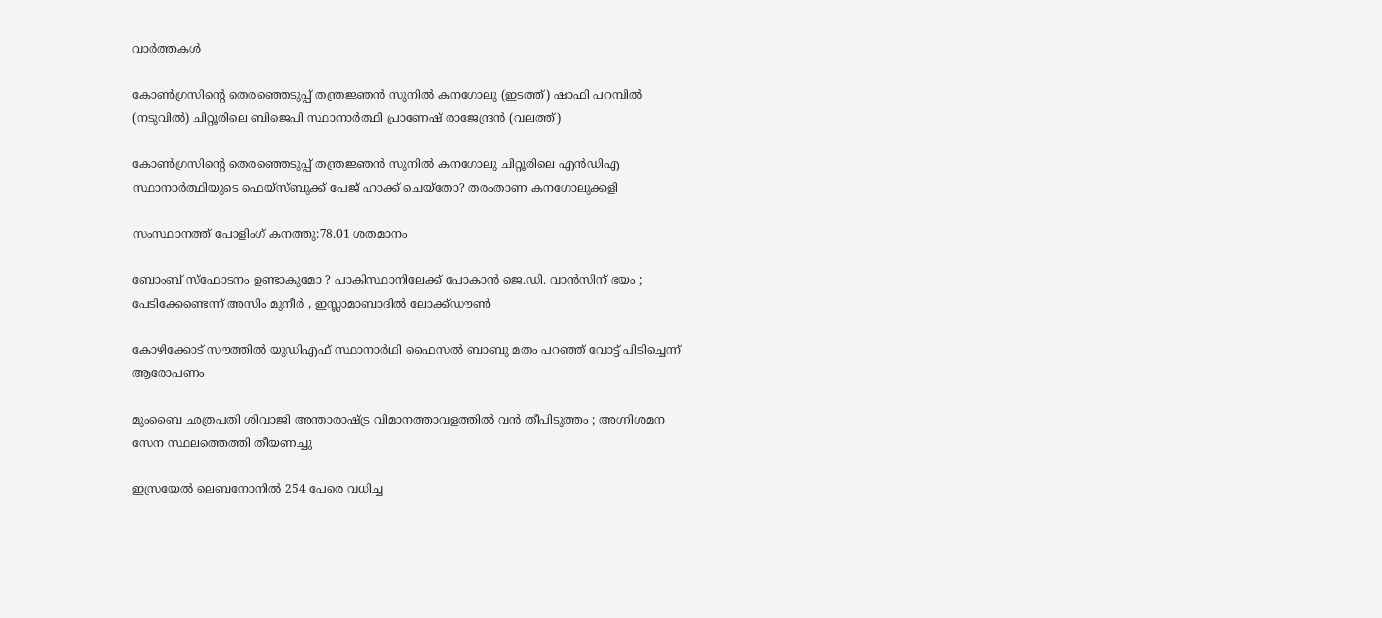വാര്‍ത്തകള്‍

കോണ്‍ഗ്രസിന്‍റെ തെരഞ്ഞെടുപ്പ് തന്ത്രജ്ഞന്‍ സുനില്‍ കനഗോലു (ഇടത്ത്) ഷാഫി പറമ്പില്‍ (നടുവില്‍) ചിറ്റൂരിലെ ബിജെപി സ്ഥാനാര്‍ത്ഥി പ്രാണേഷ് രാജേന്ദ്രന്‍ (വലത്ത്)

കോണ്‍ഗ്രസിന്റെ തെരഞ്ഞെടുപ്പ് തന്ത്രജ്ഞന്‍ സുനില്‍ കനഗോലു ചിറ്റൂരിലെ എന്‍ഡിഎ സ്ഥാനാര്‍ത്ഥിയുടെ ഫെയ്സ്ബുക്ക് പേജ് ഹാക്ക് ചെയ്തോ? തരംതാണ കനഗോലുക്കളി

സംസ്ഥാനത്ത് പോളിംഗ് കനത്തു:78.01 ശതമാനം

ബോംബ് സ്ഫോടനം ഉണ്ടാകുമോ ? പാകിസ്ഥാനിലേക്ക് പോകാൻ ജെ.ഡി. വാൻസിന് ഭയം ; പേടിക്കേണ്ടെന്ന് അസിം മുനീർ , ഇസ്ലാമാബാദിൽ ലോക്ക്ഡൗൺ

കോഴിക്കോട് സൗത്തില്‍ യുഡിഎഫ് സ്ഥാനാര്‍ഥി ഫൈസല്‍ ബാബു മതം പറഞ്ഞ് വോട്ട് പിടിച്ചെന്ന് ആരോപണം

മുംബൈ ഛത്രപതി ശിവാജി അന്താരാഷ്‌ട്ര വിമാനത്താവളത്തിൽ വൻ തീപിടുത്തം ; അഗ്നിശമന സേന സ്ഥലത്തെത്തി തീയണച്ചു

ഇസ്രയേല്‍ ലെബനോനില്‍ 254 പേരെ വധിച്ച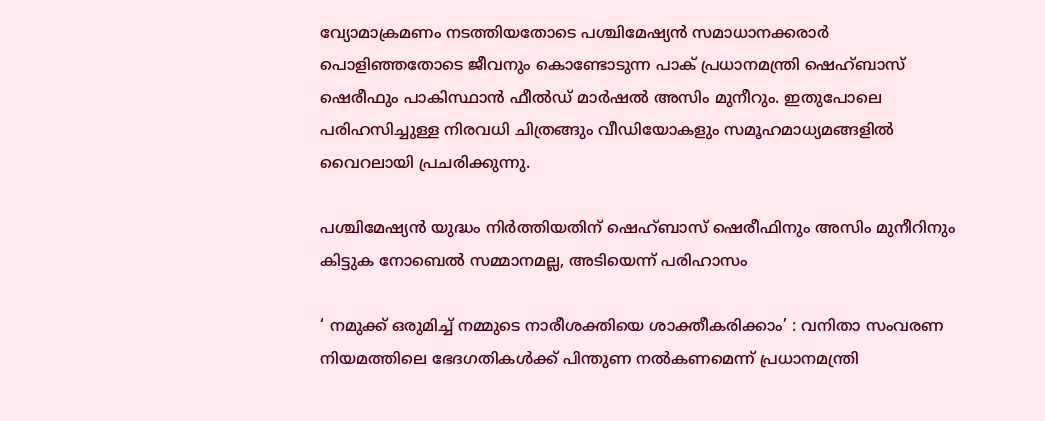വ്യോമാക്രമണം നടത്തിയതോടെ പശ്ചിമേഷ്യന്‍ സമാധാനക്കരാര്‍ പൊളിഞ്ഞതോടെ ജീവനും കൊണ്ടോടുന്ന പാക് പ്രധാനമന്ത്രി ഷെഹ്ബാസ് ഷെരീഫും പാകിസ്ഥാന്‍ ഫീല്‍ഡ് മാര്‍ഷല്‍ അസിം മുനീറും. ഇതുപോലെ പരിഹസിച്ചുള്ള നിരവധി ചിത്രങ്ങും വീഡിയോകളും സമൂഹമാധ്യമങ്ങളില്‍ വൈറലായി പ്രചരിക്കുന്നു.

പശ്ചിമേഷ്യന്‍ യുദ്ധം നിര്‍ത്തിയതിന് ഷെഹ്ബാസ് ഷെരീഫിനും അസിം മുനീറിനും കിട്ടുക നോബെല്‍ സമ്മാനമല്ല, അടിയെന്ന് പരിഹാസം

‘ നമുക്ക് ഒരുമിച്ച് നമ്മുടെ നാരീശക്തിയെ ശാക്തീകരിക്കാം’ : വനിതാ സംവരണ നിയമത്തിലെ ഭേദഗതികൾക്ക് പിന്തുണ നൽകണമെന്ന് പ്രധാനമന്ത്രി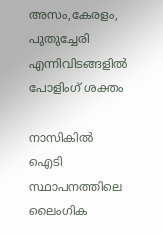അസം,കേരളം, പുതുച്ചേരി എന്നിവിടങ്ങളില്‍ പോളിംഗ് ശക്തം

നാസികിൽ ഐടി സ്ഥാപനത്തിലെ ലൈംഗിക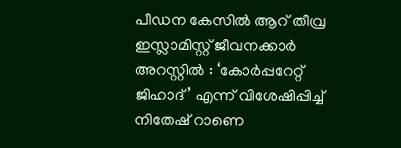പീഡന കേസിൽ ആറ് തീവ്ര ഇസ്ലാമിസ്റ്റ് ജീവനക്കാർ അറസ്റ്റിൽ : ‘കോർപ്പറേറ്റ് ജിഹാദ്’ എന്ന് വിശേഷിപ്പിച്ച് നിതേഷ് റാണെ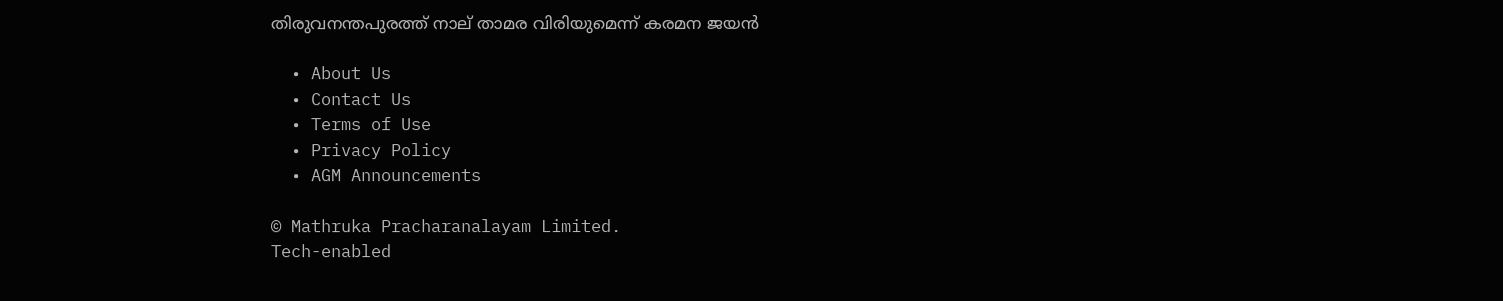തിരുവനന്തപുരത്ത് നാല് താമര വിരിയുമെന്ന് കരമന ജയന്‍

  • About Us
  • Contact Us
  • Terms of Use
  • Privacy Policy
  • AGM Announcements

© Mathruka Pracharanalayam Limited.
Tech-enabled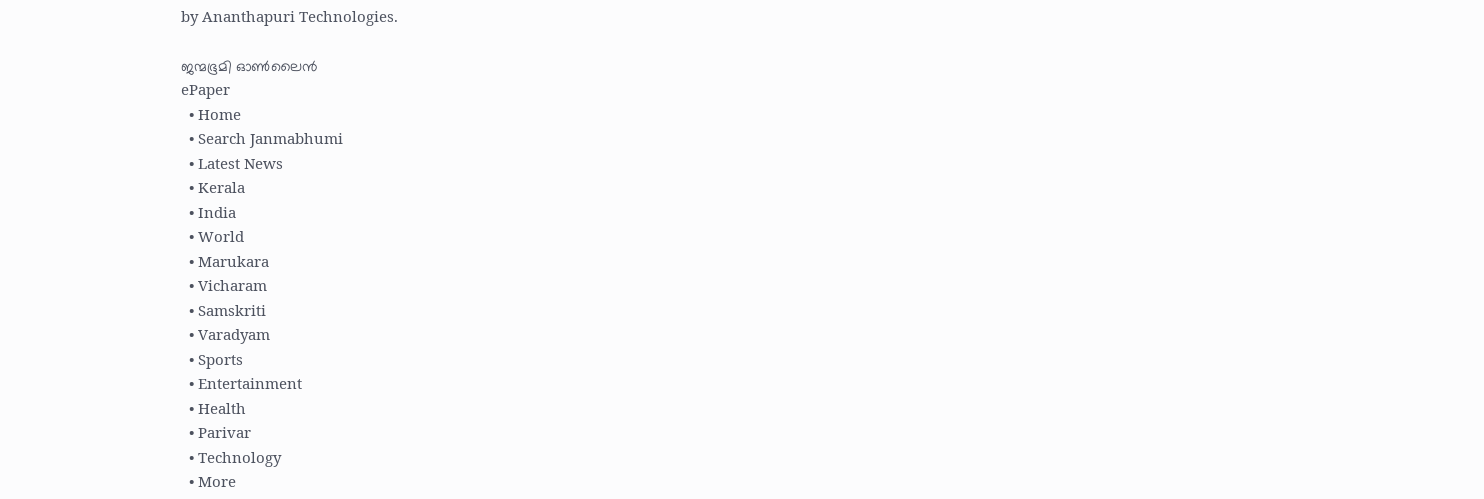by Ananthapuri Technologies.

ജന്മഭൂമി ഓണ്‍ലൈന്‍
ePaper
  • Home
  • Search Janmabhumi
  • Latest News
  • Kerala
  • India
  • World
  • Marukara
  • Vicharam
  • Samskriti
  • Varadyam
  • Sports
  • Entertainment
  • Health
  • Parivar
  • Technology
  • More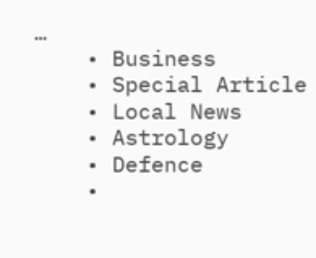…
    • Business
    • Special Article
    • Local News
    • Astrology
    • Defence
    •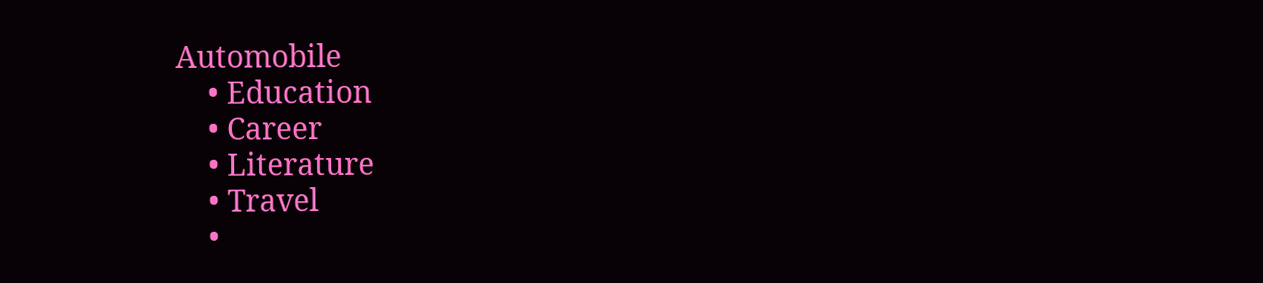Automobile
    • Education
    • Career
    • Literature
    • Travel
    •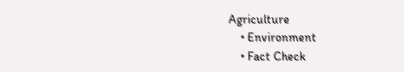Agriculture
    • Environment
    • Fact Check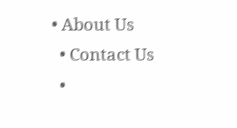• About Us
  • Contact Us
  •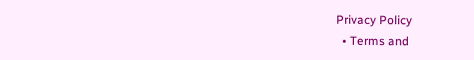Privacy Policy
  • Terms and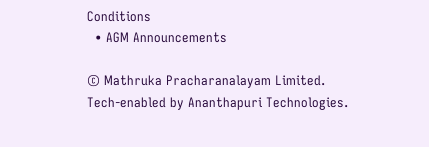Conditions
  • AGM Announcements

© Mathruka Pracharanalayam Limited.
Tech-enabled by Ananthapuri Technologies.